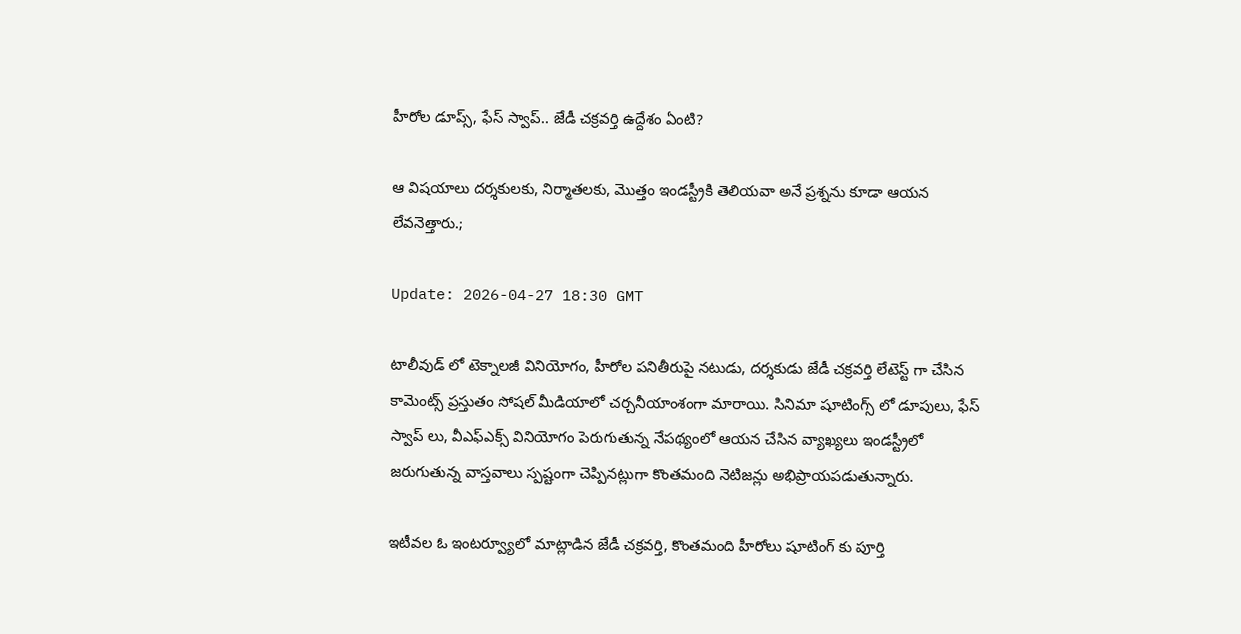హీరోల డూప్స్, ఫేస్ స్వాప్.. జేడీ చక్రవర్తి ఉద్దేశం ఏంటి?

ఆ విషయాలు దర్శకులకు, నిర్మాతలకు, మొత్తం ఇండస్ట్రీకి తెలియవా అనే ప్రశ్నను కూడా ఆయన లేవనెత్తారు.;

Update: 2026-04-27 18:30 GMT

టాలీవుడ్‌ లో టెక్నాలజీ వినియోగం, హీరోల పనితీరుపై నటుడు, దర్శకుడు జేడీ చక్రవర్తి లేటెస్ట్ గా చేసిన కామెంట్స్ ప్రస్తుతం సోషల్ మీడియాలో చర్చనీయాంశంగా మారాయి. సినిమా షూటింగ్స్ లో డూపులు, ఫేస్‌ స్వాప్‌ లు, వీఎఫ్‌ఎక్స్ వినియోగం పెరుగుతున్న నేపథ్యంలో ఆయన చేసిన వ్యాఖ్యలు ఇండస్ట్రీలో జరుగుతున్న వాస్తవాలు స్పష్టంగా చెప్పినట్లుగా కొంతమంది నెటిజన్లు అభిప్రాయపడుతున్నారు.

ఇటీవల ఓ ఇంటర్వ్యూలో మాట్లాడిన జేడీ చక్రవర్తి, కొంతమంది హీరోలు షూటింగ్‌ కు పూర్తి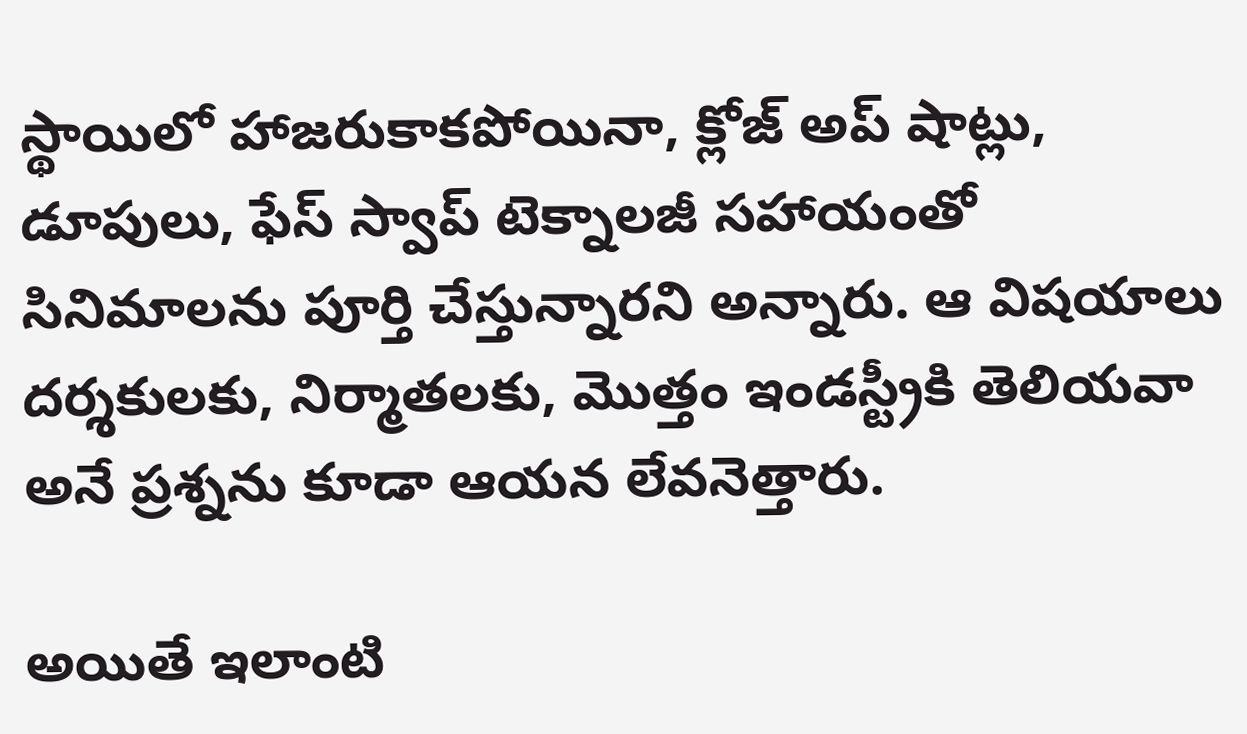స్థాయిలో హాజరుకాకపోయినా, క్లోజ్‌ అప్ షాట్లు, డూపులు, ఫేస్‌ స్వాప్ టెక్నాలజీ సహాయంతో సినిమాలను పూర్తి చేస్తున్నారని అన్నారు. ఆ విషయాలు దర్శకులకు, నిర్మాతలకు, మొత్తం ఇండస్ట్రీకి తెలియవా అనే ప్రశ్నను కూడా ఆయన లేవనెత్తారు.

అయితే ఇలాంటి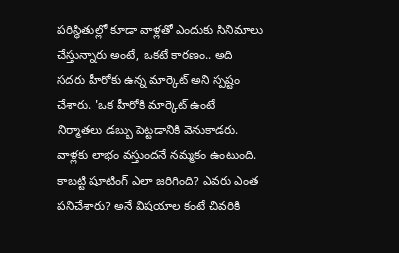పరిస్థితుల్లో కూడా వాళ్లతో ఎందుకు సినిమాలు చేస్తున్నారు అంటే, ఒకటే కారణం.. అది సదరు హీరోకు ఉన్న మార్కెట్ అని స్పష్టం చేశారు. 'ఒక హీరోకి మార్కెట్ ఉంటే నిర్మాతలు డబ్బు పెట్టడానికి వెనుకాడరు. వాళ్లకు లాభం వస్తుందనే నమ్మకం ఉంటుంది. కాబట్టి షూటింగ్ ఎలా జరిగింది? ఎవరు ఎంత పనిచేశారు? అనే విషయాల కంటే చివరికి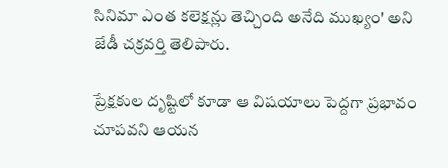సినిమా ఎంత కలెక్షన్లు తెచ్చింది అనేది ముఖ్యం' అని జేడీ చక్రవర్తి తెలిపారు.

ప్రేక్షకుల దృష్టిలో కూడా ఆ విషయాలు పెద్దగా ప్రభావం చూపవని ఆయన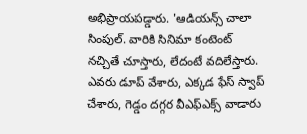అభిప్రాయపడ్డారు. 'ఆడియన్స్ చాలా సింపుల్. వారికి సినిమా కంటెంట్ నచ్చితే చూస్తారు, లేదంటే వదిలేస్తారు. ఎవరు డూప్ వేశారు, ఎక్కడ ఫేస్‌ స్వాప్ చేశారు, గెడ్డం దగ్గర వీఎఫ్‌ఎక్స్ వాడారు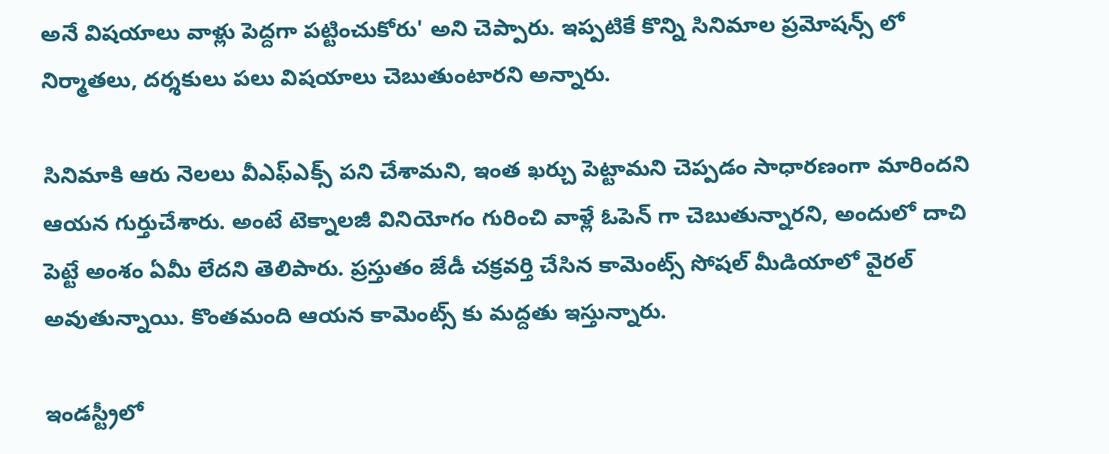అనే విషయాలు వాళ్లు పెద్దగా పట్టించుకోరు' అని చెప్పారు. ఇప్పటికే కొన్ని సినిమాల ప్రమోషన్స్ లో నిర్మాతలు, దర్శకులు పలు విషయాలు చెబుతుంటారని అన్నారు.

సినిమాకి ఆరు నెలలు వీఎఫ్‌ఎక్స్ పని చేశామని, ఇంత ఖర్చు పెట్టామని చెప్పడం సాధారణంగా మారిందని ఆయన గుర్తుచేశారు. అంటే టెక్నాలజీ వినియోగం గురించి వాళ్లే ఓపెన్‌ గా చెబుతున్నారని, అందులో దాచి పెట్టే అంశం ఏమీ లేదని తెలిపారు. ప్రస్తుతం జేడీ చక్రవర్తి చేసిన కామెంట్స్ సోషల్ మీడియాలో వైరల్ అవుతున్నాయి. కొంతమంది ఆయన కామెంట్స్ కు మద్దతు ఇస్తున్నారు.

ఇండస్ట్రీలో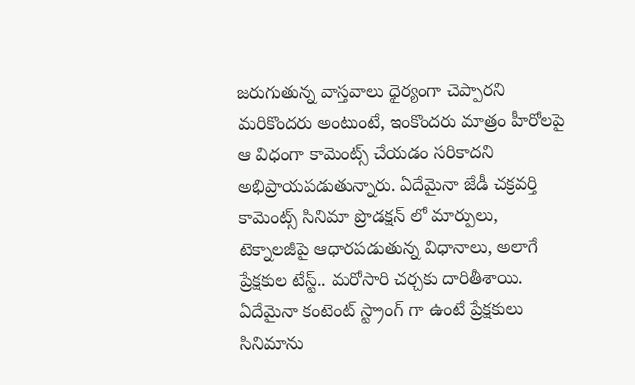జరుగుతున్న వాస్తవాలు ధైర్యంగా చెప్పారని మరికొందరు అంటుంటే, ఇంకొందరు మాత్రం హీరోలపై ఆ విధంగా కామెంట్స్ చేయడం సరికాదని అభిప్రాయపడుతున్నారు. ఏదేమైనా జేడీ చక్రవర్తి కామెంట్స్ సినిమా ప్రొడక్షన్ లో మార్పులు, టెక్నాలజీపై ఆధారపడుతున్న విధానాలు, అలాగే ప్రేక్షకుల టేస్ట్.. మరోసారి చర్చకు దారితీశాయి. ఏదేమైనా కంటెంట్ స్ట్రాంగ్ గా ఉంటే ప్రేక్షకులు సినిమాను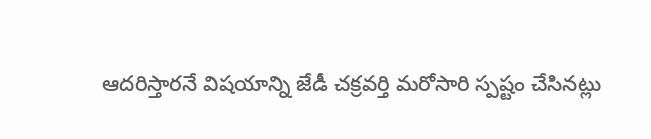ఆదరిస్తారనే విషయాన్ని జేడీ చక్రవర్తి మరోసారి స్పష్టం చేసినట్లు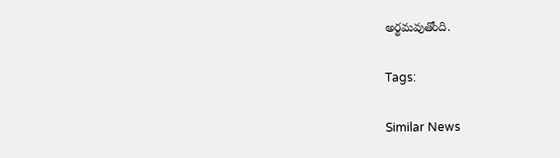అర్థమవుతోంది.

Tags:

Similar News